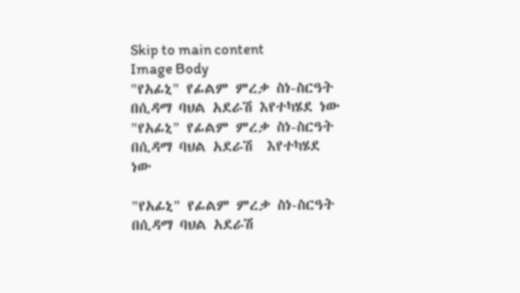Skip to main content
Image Body
"የአፊኒ" የፊልም ምረቃ ስነ-ስርዓት በሲዳማ ባህል አደራሽ እየተካሄደ ነው "የአፊኒ" የፊልም ምረቃ ስነ-ስርዓት በሲዳማ ባህል አደራሽ  እየተካሄደ ነው

"የአፊኒ" የፊልም ምረቃ ስነ-ስርዓት በሲዳማ ባህል አደራሽ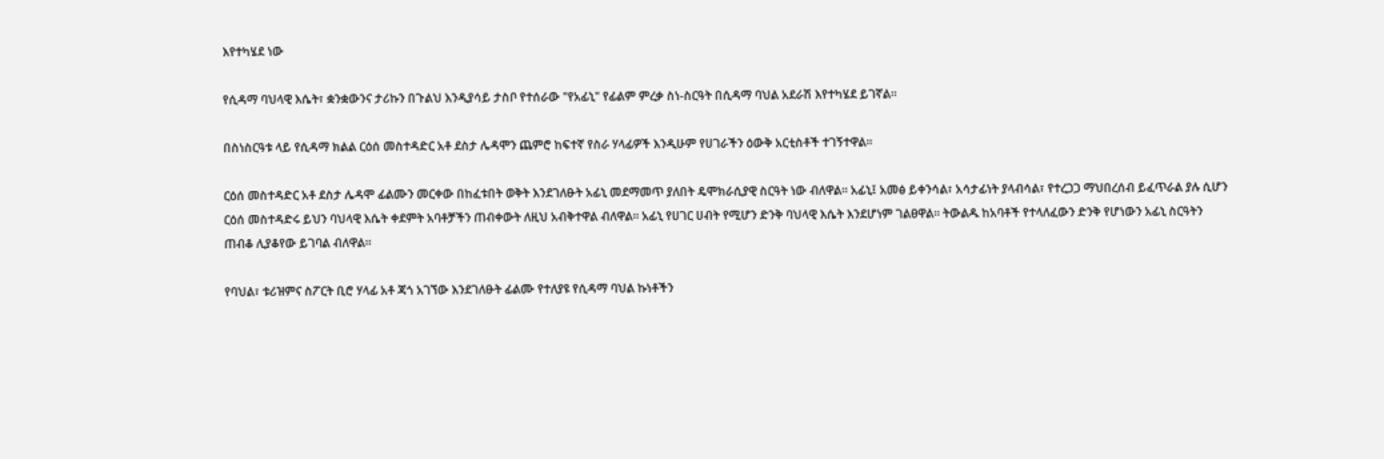እየተካሄደ ነው

የሲዳማ ባህላዊ እሴት፣ ቋንቋውንና ታሪኩን በጉልህ እንዲያሳይ ታስቦ የተሰራው "የአፊኒ" የፊልም ምረቃ ስነ-ስርዓት በሲዳማ ባህል አደራሽ እየተካሄደ ይገኛል።

በስነስርዓቱ ላይ የሲዳማ ክልል ርዕሰ መስተዳድር አቶ ደስታ ሌዳሞን ጨምሮ ከፍተኛ የስራ ሃላፊዎች እንዲሁም የሀገራችን ዕውቅ አርቲስቶች ተገኝተዋል።

ርዕሰ መስተዳድር አቶ ደስታ ሌዳሞ ፊልሙን መርቀው በከፈቱበት ወቅት እንደገለፁት አፊኒ መደማመጥ ያለበት ዴሞክራሲያዊ ስርዓት ነው ብለዋል። አፊኒ፤ አመፅ ይቀንሳል፣ አሳታፊነት ያላብሳል፣ የተረጋጋ ማህበረሰብ ይፈጥራል ያሉ ሲሆን ርዕሰ መስተዳድሩ ይህን ባህላዊ እሴት ቀደምት አባቶቻችን ጠብቀውት ለዚህ አብቅተዋል ብለዋል። አፊኒ የሀገር ሀብት የሚሆን ድንቅ ባህላዊ እሴት እንደሆነም ገልፀዋል። ትውልዱ ከአባቶች የተላለፈውን ድንቅ የሆነውን አፊኒ ስርዓትን ጠብቆ ሊያቆየው ይገባል ብለዋል።

የባህል፣ ቱሪዝምና ስፖርት ቢሮ ሃላፊ አቶ ጃጎ አገኘው እንደገለፁት ፊልሙ የተለያዩ የሲዳማ ባህል ኩነቶችን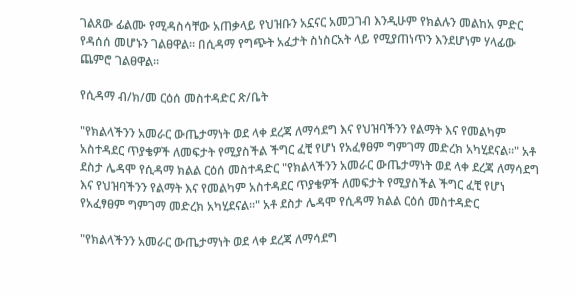ገልጸው ፊልሙ የሚዳስሳቸው አጠቃላይ የህዝቡን አኗናር አመጋገብ እንዲሁም የክልሉን መልከአ ምድር የዳሰሰ መሆኑን ገልፀዋል። በሲዳማ የግጭት አፈታት ስነስርአት ላይ የሚያጠነጥን እንደሆነም ሃላፊው ጨምሮ ገልፀዋል።

የሲዳማ ብ/ክ/መ ርዕሰ መስተዳድር ጽ/ቤት

"የክልላችንን አመራር ውጤታማነት ወደ ላቀ ደረጃ ለማሳደግ እና የህዝባችንን የልማት እና የመልካም አስተዳደር ጥያቄዎች ለመፍታት የሚያስችል ችግር ፈቺ የሆነ የአፈፃፀም ግምገማ መድረክ አካሂደናል።" አቶ ደስታ ሌዳሞ የሲዳማ ክልል ርዕሰ መስተዳድር "የክልላችንን አመራር ውጤታማነት ወደ ላቀ ደረጃ ለማሳደግ እና የህዝባችንን የልማት እና የመልካም አስተዳደር ጥያቄዎች ለመፍታት የሚያስችል ችግር ፈቺ የሆነ የአፈፃፀም ግምገማ መድረክ አካሂደናል።" አቶ ደስታ ሌዳሞ የሲዳማ ክልል ርዕሰ መስተዳድር

"የክልላችንን አመራር ውጤታማነት ወደ ላቀ ደረጃ ለማሳደግ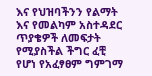እና የህዝባችንን የልማት እና የመልካም አስተዳደር ጥያቄዎች ለመፍታት የሚያስችል ችግር ፈቺ የሆነ የአፈፃፀም ግምገማ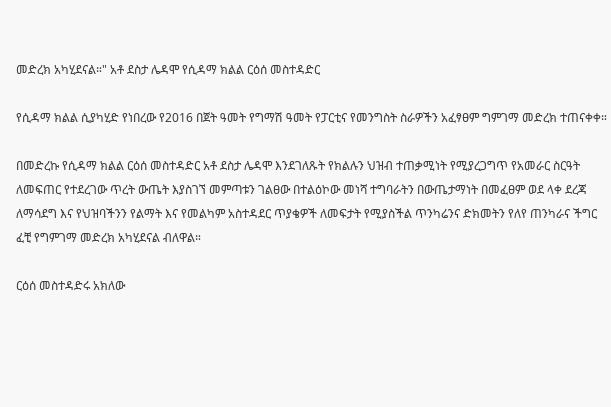መድረክ አካሂደናል።" አቶ ደስታ ሌዳሞ የሲዳማ ክልል ርዕሰ መስተዳድር

የሲዳማ ክልል ሲያካሂድ የነበረው የ2016 በጀት ዓመት የግማሽ ዓመት የፓርቲና የመንግስት ስራዎችን አፈፃፀም ግምገማ መድረክ ተጠናቀቀ።

በመድረኩ የሲዳማ ክልል ርዕሰ መስተዳድር አቶ ደስታ ሌዳሞ እንደገለጹት የክልሉን ህዝብ ተጠቃሚነት የሚያረጋግጥ የአመራር ስርዓት ለመፍጠር የተደረገው ጥረት ውጤት እያስገኘ መምጣቱን ገልፀው በተልዕኮው መነሻ ተግባራትን በውጤታማነት በመፈፀም ወደ ላቀ ደረጃ ለማሳደግ እና የህዝባችንን የልማት እና የመልካም አስተዳደር ጥያቄዎች ለመፍታት የሚያስችል ጥንካሬንና ድክመትን የለየ ጠንካራና ችግር ፈቺ የግምገማ መድረክ አካሂደናል ብለዋል።

ርዕሰ መስተዳድሩ አክለው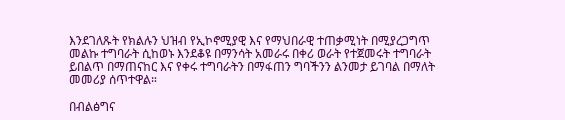እንደገለጹት የክልሉን ህዝብ የኢኮኖሚያዊ እና የማህበራዊ ተጠቃሚነት በሚያረጋግጥ መልኩ ተግባራት ሲከወኑ እንደቆዩ በማንሳት አመራሩ በቀሪ ወራት የተጀመሩት ተግባራት ይበልጥ በማጠናከር እና የቀሩ ተግባራትን በማፋጠን ግባችንን ልንመታ ይገባል በማለት መመሪያ ሰጥተዋል።

በብልፅግና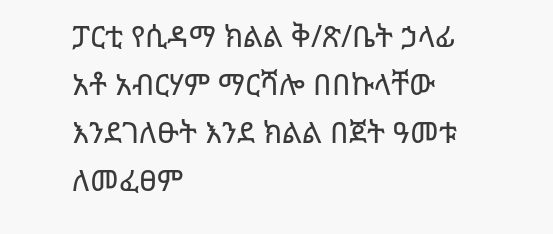ፓርቲ የሲዳማ ክልል ቅ/ጽ/ቤት ኃላፊ አቶ አብርሃም ማርሻሎ በበኩላቸው እንደገለፁት እንደ ክልል በጀት ዓመቱ ለመፈፀም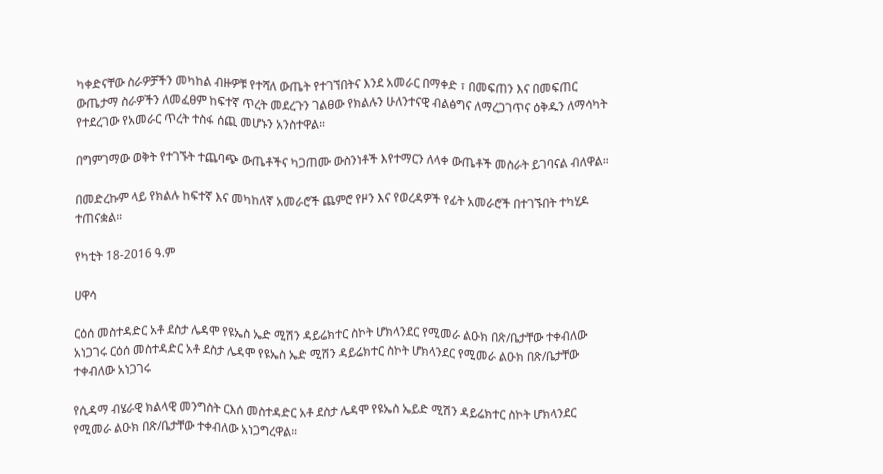ካቀድናቸው ስራዎቻችን መካከል ብዙዎቹ የተሻለ ውጤት የተገኘበትና እንደ አመራር በማቀድ ፣ በመፍጠን እና በመፍጠር ውጤታማ ስራዎችን ለመፈፀም ከፍተኛ ጥረት መደረጉን ገልፀው የክልሉን ሁለንተናዊ ብልፅግና ለማረጋገጥና ዕቅዱን ለማሳካት የተደረገው የአመራር ጥረት ተስፋ ሰጪ መሆኑን አንስተዋል።

በግምገማው ወቅት የተገኙት ተጨባጭ ውጤቶችና ካጋጠሙ ውስንነቶች እየተማርን ለላቀ ውጤቶች መስራት ይገባናል ብለዋል።

በመድረኩም ላይ የክልሉ ከፍተኛ እና መካከለኛ አመራሮች ጨምሮ የዞን እና የወረዳዎች የፊት አመራሮች በተገኙበት ተካሂዶ ተጠናቋል።

የካቲት 18-2016 ዓ.ም

ሀዋሳ

ርዕሰ መስተዳድር አቶ ደስታ ሌዳሞ የዩኤስ ኤድ ሚሽን ዳይሬክተር ስኮት ሆክላንደር የሚመራ ልዑክ በጽ/ቤታቸው ተቀብለው አነጋገሩ ርዕሰ መስተዳድር አቶ ደስታ ሌዳሞ የዩኤስ ኤድ ሚሽን ዳይሬክተር ስኮት ሆክላንደር የሚመራ ልዑክ በጽ/ቤታቸው ተቀብለው አነጋገሩ

የሲዳማ ብሄራዊ ክልላዊ መንግስት ርእሰ መስተዳድር አቶ ደስታ ሌዳሞ የዩኤስ ኤይድ ሚሽን ዳይሬክተር ስኮት ሆክላንደር የሚመራ ልዑክ በጽ/ቤታቸው ተቀብለው አነጋግረዋል።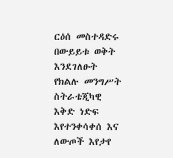ርዕሰ መስተዳድሩ በውይይቱ ወቅት እንደገለፁት የክልሉ መንግሥት ስትራቴጂካዊ እቅድ ነድፍ እየተንቀሳቀሰ እና ለውጦች እየታየ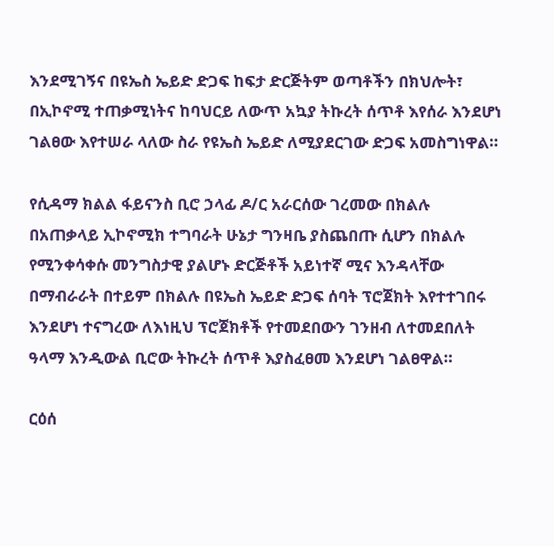እንደሚገኝና በዩኤስ ኤይድ ድጋፍ ከፍታ ድርጅትም ወጣቶችን በክህሎት፣ በኢኮኖሚ ተጠቃሚነትና ከባህርይ ለውጥ አኳያ ትኩረት ሰጥቶ እየሰራ እንደሆነ ገልፀው እየተሠራ ላለው ስራ የዩኤስ ኤይድ ለሚያደርገው ድጋፍ አመስግነዋል።

የሲዳማ ክልል ፋይናንስ ቢሮ ኃላፊ ዶ/ር አራርሰው ገረመው በክልሉ በአጠቃላይ ኢኮኖሚክ ተግባራት ሁኔታ ግንዛቤ ያስጨበጡ ሲሆን በክልሉ የሚንቀሳቀሱ መንግስታዊ ያልሆኑ ድርጅቶች አይነተኛ ሚና እንዳላቸው በማብራራት በተይም በክልሉ በዩኤስ ኤይድ ድጋፍ ሰባት ፕሮጀክት እየተተገበሩ እንደሆነ ተናግረው ለእነዚህ ፕሮጀክቶች የተመደበውን ገንዘብ ለተመደበለት ዓላማ እንዲውል ቢሮው ትኩረት ሰጥቶ እያስፈፀመ እንደሆነ ገልፀዋል።

ርዕሰ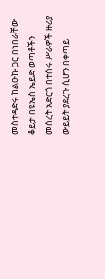መስተዳድሩ ከልዑኩ ጋር በነበራቸው ቆይታ በዩኤስ ኤይድ ወጣቶችን መሰረት አድርጎ በተሰሩ ሥራዎች ዙሪያ ውይይት ያደረጉ ሲሆን በቀጣይ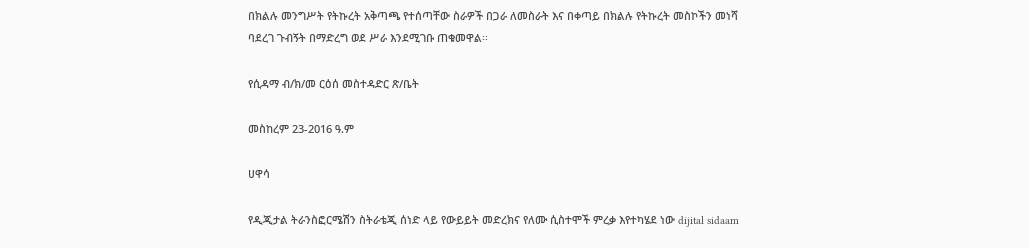በክልሉ መንግሥት የትኩረት አቅጣጫ የተሰጣቸው ስራዎች በጋራ ለመስራት እና በቀጣይ በክልሉ የትኩረት መስኮችን መነሻ ባደረገ ጉብኝት በማድረግ ወደ ሥራ እንደሚገቡ ጠቁመዋል፡፡

የሲዳማ ብ/ክ/መ ርዕሰ መስተዳድር ጽ/ቤት

መስከረም 23-2016 ዓ.ም

ሀዋሳ

የዲጂታል ትራንስፎርሜሽን ስትራቴጂ ሰነድ ላይ የውይይት መድረክና የለሙ ሲስተሞች ምረቃ እየተካሄደ ነው dijital sidaam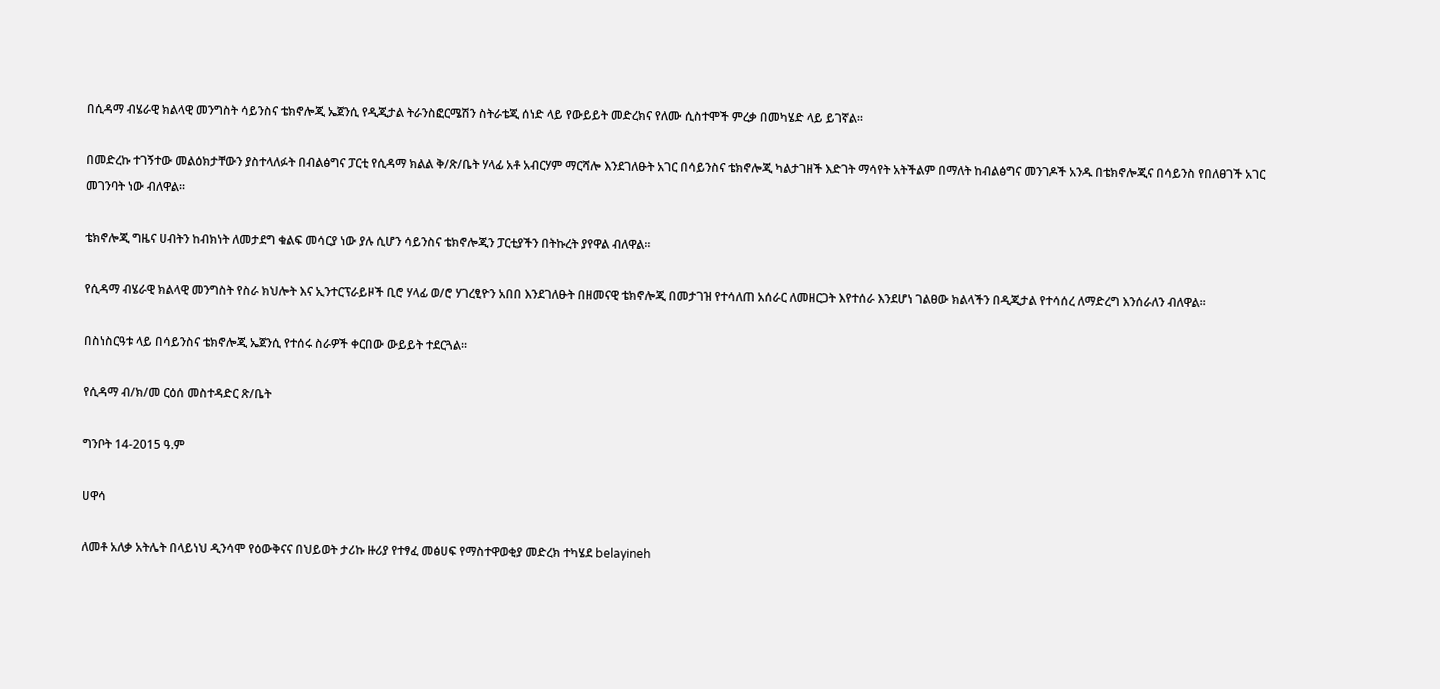በሲዳማ ብሄራዊ ክልላዊ መንግስት ሳይንስና ቴክኖሎጂ ኤጀንሲ የዲጂታል ትራንስፎርሜሽን ስትራቴጂ ሰነድ ላይ የውይይት መድረክና የለሙ ሲስተሞች ምረቃ በመካሄድ ላይ ይገኛል።

በመድረኩ ተገኝተው መልዕክታቸውን ያስተላለፉት በብልፅግና ፓርቲ የሲዳማ ክልል ቅ/ጽ/ቤት ሃላፊ አቶ አብርሃም ማርሻሎ እንደገለፁት አገር በሳይንስና ቴክኖሎጂ ካልታገዘች እድገት ማሳየት አትችልም በማለት ከብልፅግና መንገዶች አንዱ በቴክኖሎጂና በሳይንስ የበለፀገች አገር መገንባት ነው ብለዋል።

ቴክኖሎጂ ግዜና ሀብትን ከብክነት ለመታደግ ቁልፍ መሳርያ ነው ያሉ ሲሆን ሳይንስና ቴክኖሎጂን ፓርቲያችን በትኩረት ያየዋል ብለዋል።

የሲዳማ ብሄራዊ ክልላዊ መንግስት የስራ ክህሎት እና ኢንተርፕራይዞች ቢሮ ሃላፊ ወ/ሮ ሃገረፂዮን አበበ እንደገለፁት በዘመናዊ ቴክኖሎጂ በመታገዝ የተሳለጠ አሰራር ለመዘርጋት እየተሰራ እንደሆነ ገልፀው ክልላችን በዲጂታል የተሳሰረ ለማድረግ እንሰራለን ብለዋል።

በስነስርዓቱ ላይ በሳይንስና ቴክኖሎጂ ኤጀንሲ የተሰሩ ስራዎች ቀርበው ውይይት ተደርጓል።

የሲዳማ ብ/ክ/መ ርዕሰ መስተዳድር ጽ/ቤት

ግንቦት 14-2015 ዓ.ም

ሀዋሳ

ለመቶ አለቃ አትሌት በላይነህ ዲንሳሞ የዕውቅናና በህይወት ታሪኩ ዙሪያ የተፃፈ መፅሀፍ የማስተዋወቂያ መድረክ ተካሄደ belayineh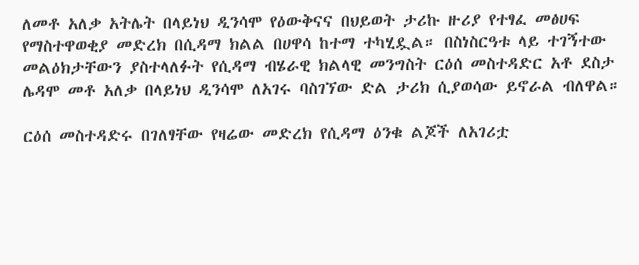ለመቶ አለቃ አትሌት በላይነህ ዲንሳሞ የዕውቅናና በህይወት ታሪኩ ዙሪያ የተፃፈ መፅሀፍ የማስተዋወቂያ መድረክ በሲዳማ ክልል በሀዋሳ ከተማ ተካሂዷል። በስነስርዓቱ ላይ ተገኝተው መልዕክታቸውን ያስተላለፉት የሲዳማ ብሄራዊ ክልላዊ መንግስት ርዕሰ መስተዳድር አቶ ደስታ ሌዳሞ መቶ አለቃ በላይነህ ዲንሳሞ ለአገሩ ባስገኘው ድል ታሪክ ሲያወሳው ይኖራል ብለዋል።

ርዕሰ መስተዳድሩ በገለፃቸው የዛሬው መድረክ የሲዳማ ዕንቁ ልጆች ለአገሪቷ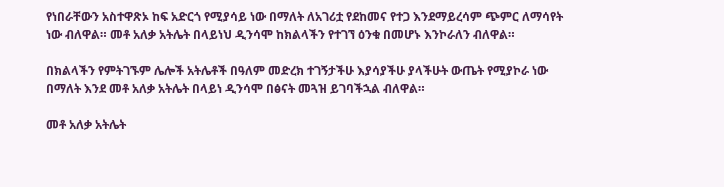የነበራቸውን አስተዋጽኦ ከፍ አድርጎ የሚያሳይ ነው በማለት ለአገሪቷ የደከመና የተጋ እንደማይረሳም ጭምር ለማሳየት ነው ብለዋል። መቶ አለቃ አትሌት በላይነህ ዲንሳሞ ከክልላችን የተገኘ ዕንቁ በመሆኑ እንኮራለን ብለዋል።

በክልላችን የምትገኙም ሌሎች አትሌቶች በዓለም መድረክ ተገኝታችሁ እያሳያችሁ ያላችሁት ውጤት የሚያኮራ ነው በማለት እንደ መቶ አለቃ አትሌት በላይነ ዲንሳሞ በፅናት መጓዝ ይገባችኋል ብለዋል።

መቶ አለቃ አትሌት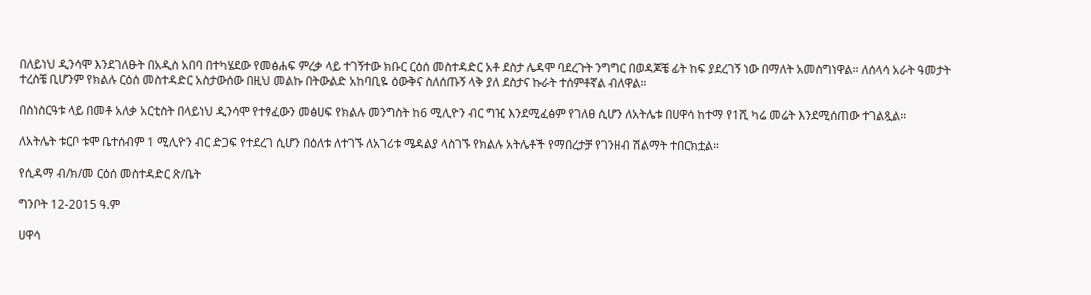በለይነህ ዲንሳሞ እንደገለፁት በአዲስ አበባ በተካሄደው የመፅሐፍ ምረቃ ላይ ተገኝተው ክቡር ርዕሰ መስተዳድር አቶ ደስታ ሌዳሞ ባደረጉት ንግግር በወዳጆቼ ፊት ከፍ ያደረገኝ ነው በማለት አመስግነዋል። ለሰላሳ አራት ዓመታት ተረስቼ ቢሆንም የክልሉ ርዕሰ መስተዳድር አስታውሰው በዚህ መልኩ በትውልድ አከባቢዬ ዕውቅና ስለሰጡኝ ላቅ ያለ ደስታና ኩራት ተሰምቶኛል ብለዋል።

በስነስርዓቱ ላይ በመቶ አለቃ አርቲስት በላይነህ ዲንሳሞ የተፃፈውን መፅሀፍ የክልሉ መንግስት ከ6 ሚሊዮን ብር ግዢ እንደሚፈፅም የገለፀ ሲሆን ለአትሌቱ በሀዋሳ ከተማ የ1ሺ ካሬ መሬት እንደሚሰጠው ተገልጿል።

ለአትሌት ቱርቦ ቱሞ ቤተሰብም 1 ሚሊዮን ብር ድጋፍ የተደረገ ሲሆን በዕለቱ ለተገኙ ለአገሪቱ ሜዳልያ ላስገኙ የክልሉ አትሌቶች የማበረታቻ የገንዘብ ሽልማት ተበርክቷል።

የሲዳማ ብ/ክ/መ ርዕሰ መስተዳድር ጽ/ቤት

ግንቦት 12-2015 ዓ.ም

ሀዋሳ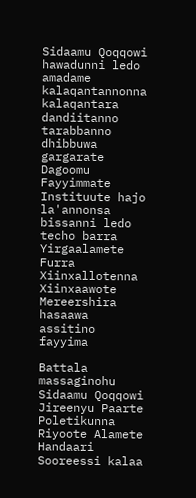Sidaamu Qoqqowi hawadunni ledo amadame kalaqantannonna kalaqantara dandiitanno tarabbanno dhibbuwa gargarate Dagoomu Fayyimmate Instituute hajo la'annonsa bissanni ledo techo barra Yirgaalamete Furra Xiinxallotenna Xiinxaawote Mereershira hasaawa assitino fayyima

Battala massaginohu Sidaamu Qoqqowi Jireenyu Paarte Poletikunna Riyoote Alamete Handaari Sooreessi kalaa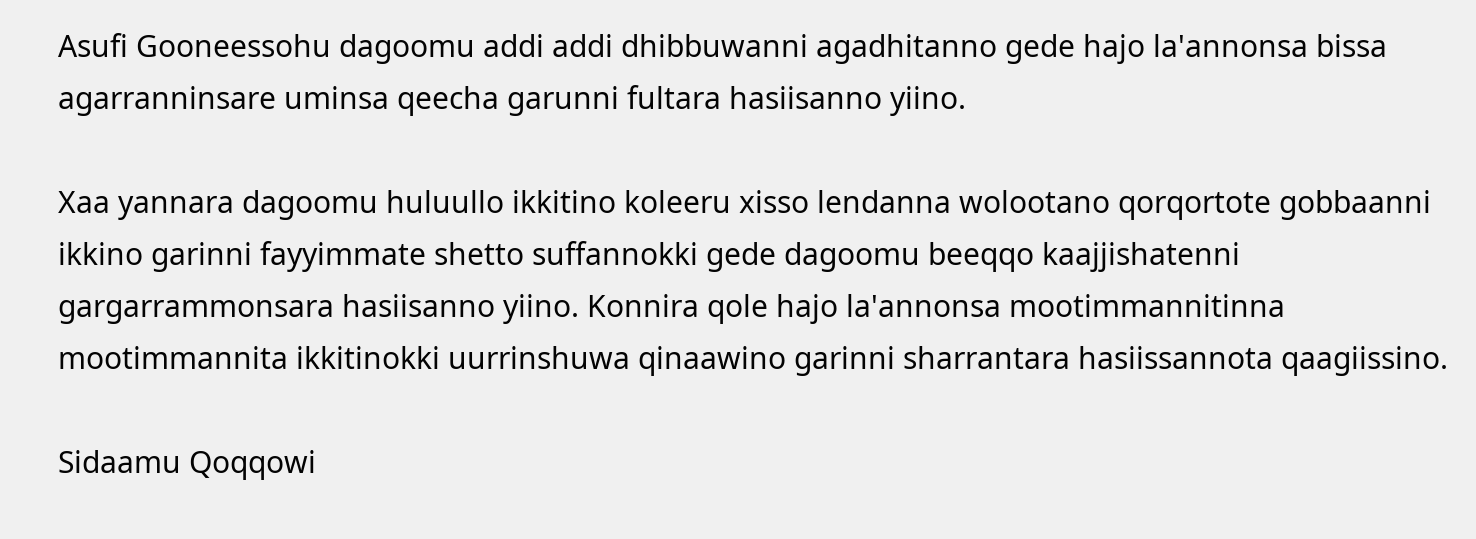Asufi Gooneessohu dagoomu addi addi dhibbuwanni agadhitanno gede hajo la'annonsa bissa agarranninsare uminsa qeecha garunni fultara hasiisanno yiino.

Xaa yannara dagoomu huluullo ikkitino koleeru xisso lendanna wolootano qorqortote gobbaanni ikkino garinni fayyimmate shetto suffannokki gede dagoomu beeqqo kaajjishatenni gargarrammonsara hasiisanno yiino. Konnira qole hajo la'annonsa mootimmannitinna mootimmannita ikkitinokki uurrinshuwa qinaawino garinni sharrantara hasiissannota qaagiissino.

Sidaamu Qoqqowi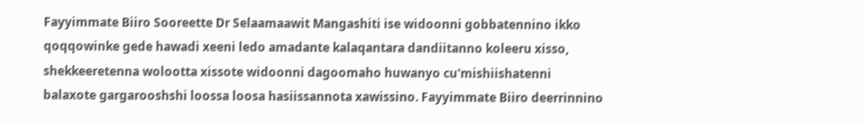Fayyimmate Biiro Sooreette Dr Selaamaawit Mangashiti ise widoonni gobbatennino ikko qoqqowinke gede hawadi xeeni ledo amadante kalaqantara dandiitanno koleeru xisso, shekkeeretenna wolootta xissote widoonni dagoomaho huwanyo cu'mishiishatenni balaxote gargarooshshi loossa loosa hasiissannota xawissino. Fayyimmate Biiro deerrinnino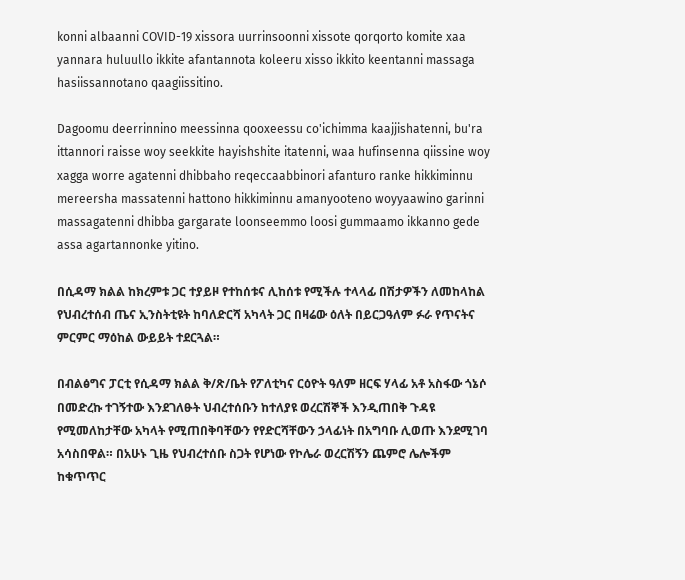konni albaanni COVID-19 xissora uurrinsoonni xissote qorqorto komite xaa yannara huluullo ikkite afantannota koleeru xisso ikkito keentanni massaga hasiissannotano qaagiissitino.

Dagoomu deerrinnino meessinna qooxeessu co'ichimma kaajjishatenni, bu'ra ittannori raisse woy seekkite hayishshite itatenni, waa hufinsenna qiissine woy xagga worre agatenni dhibbaho reqeccaabbinori afanturo ranke hikkiminnu mereersha massatenni hattono hikkiminnu amanyooteno woyyaawino garinni massagatenni dhibba gargarate loonseemmo loosi gummaamo ikkanno gede assa agartannonke yitino.

በሲዳማ ክልል ከክረምቱ ጋር ተያይዞ የተከሰቱና ሊከሰቱ የሚችሉ ተላላፊ በሽታዎችን ለመከላከል የህብረተሰብ ጤና ኢንስትቲዩት ከባለድርሻ አካላት ጋር በዛሬው ዕለት በይርጋዓለም ፉራ የጥናትና ምርምር ማዕከል ውይይት ተደርጓል።

በብልፅግና ፓርቲ የሲዳማ ክልል ቅ/ጽ/ቤት የፖለቲካና ርዕዮት ዓለም ዘርፍ ሃላፊ አቶ አስፋው ጎኔሶ በመድረኩ ተገኝተው እንደገለፁት ህብረተሰቡን ከተለያዩ ወረርሽኞች እንዲጠበቅ ጉዳዩ የሚመለከታቸው አካላት የሚጠበቅባቸውን የየድርሻቸውን ኃላፊነት በአግባቡ ሊወጡ እንደሚገባ አሳስበዋል። በአሁኑ ጊዜ የህብረተሰቡ ስጋት የሆነው የኮሌራ ወረርሽኝን ጨምሮ ሌሎችም ከቁጥጥር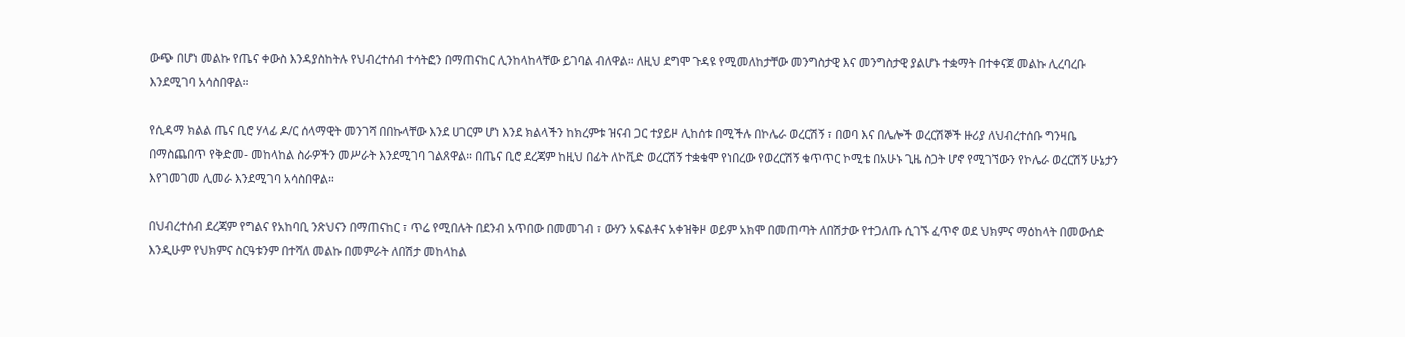ውጭ በሆነ መልኩ የጤና ቀውስ እንዳያስከትሉ የህብረተሰብ ተሳትፎን በማጠናከር ሊንከላከላቸው ይገባል ብለዋል። ለዚህ ደግሞ ጉዳዩ የሚመለከታቸው መንግስታዊ እና መንግስታዊ ያልሆኑ ተቋማት በተቀናጀ መልኩ ሊረባረቡ እንደሚገባ አሳስበዋል።

የሲዳማ ክልል ጤና ቢሮ ሃላፊ ዶ/ር ሰላማዊት መንገሻ በበኩላቸው እንደ ሀገርም ሆነ እንደ ክልላችን ከክረምቱ ዝናብ ጋር ተያይዞ ሊከሰቱ በሚችሉ በኮሌራ ወረርሽኝ ፣ በወባ እና በሌሎች ወረርሽኞች ዙሪያ ለህብረተሰቡ ግንዛቤ በማስጨበጥ የቅድመ- መከላከል ስራዎችን መሥራት እንደሚገባ ገልጸዋል። በጤና ቢሮ ደረጃም ከዚህ በፊት ለኮቪድ ወረርሽኝ ተቋቁሞ የነበረው የወረርሽኝ ቁጥጥር ኮሚቴ በአሁኑ ጊዜ ስጋት ሆኖ የሚገኘውን የኮሌራ ወረርሽኝ ሁኔታን እየገመገመ ሊመራ እንደሚገባ አሳስበዋል።

በህብረተሰብ ደረጃም የግልና የአከባቢ ንጽህናን በማጠናከር ፣ ጥሬ የሚበሉት በደንብ አጥበው በመመገብ ፣ ውሃን አፍልቶና አቀዝቅዞ ወይም አክሞ በመጠጣት ለበሽታው የተጋለጡ ሲገኙ ፈጥኖ ወደ ህክምና ማዕከላት በመውሰድ እንዲሁም የህክምና ስርዓቱንም በተሻለ መልኩ በመምራት ለበሽታ መከላከል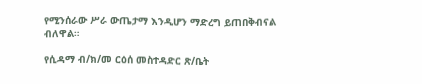የሚንሰራው ሥራ ውጤታማ እንዲሆን ማድረግ ይጠበቅብናል ብለዋል።

የሲዳማ ብ/ክ/መ ርዕሰ መስተዳድር ጽ/ቤት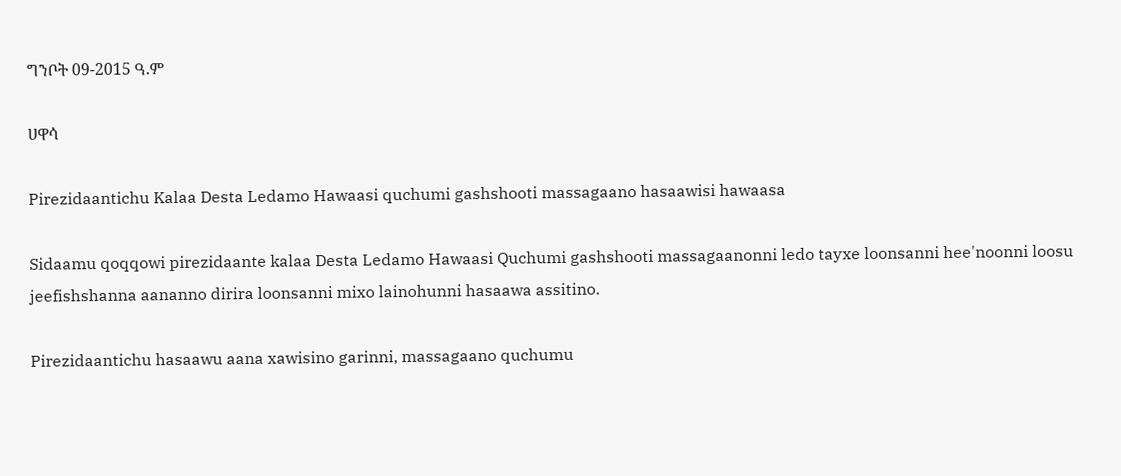ግንቦት 09-2015 ዓ.ም

ሀዋሳ

Pirezidaantichu Kalaa Desta Ledamo Hawaasi quchumi gashshooti massagaano hasaawisi hawaasa

Sidaamu qoqqowi pirezidaante kalaa Desta Ledamo Hawaasi Quchumi gashshooti massagaanonni ledo tayxe loonsanni hee'noonni loosu jeefishshanna aananno dirira loonsanni mixo lainohunni hasaawa assitino.

Pirezidaantichu hasaawu aana xawisino garinni, massagaano quchumu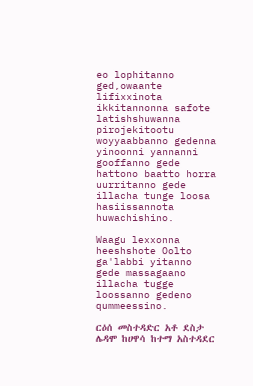eo lophitanno ged,owaante lifixxinota ikkitannonna safote latishshuwanna pirojekitootu woyyaabbanno gedenna yinoonni yannanni gooffanno gede hattono baatto horra uurritanno gede illacha tunge loosa hasiissannota huwachishino.

Waagu lexxonna heeshshote Oolto ga'labbi yitanno gede massagaano illacha tugge loossanno gedeno qummeessino.

ርዕሰ መስተዳድር አቶ ደስታ ሌዳሞ ከሀዋሳ ከተማ አስተዳደር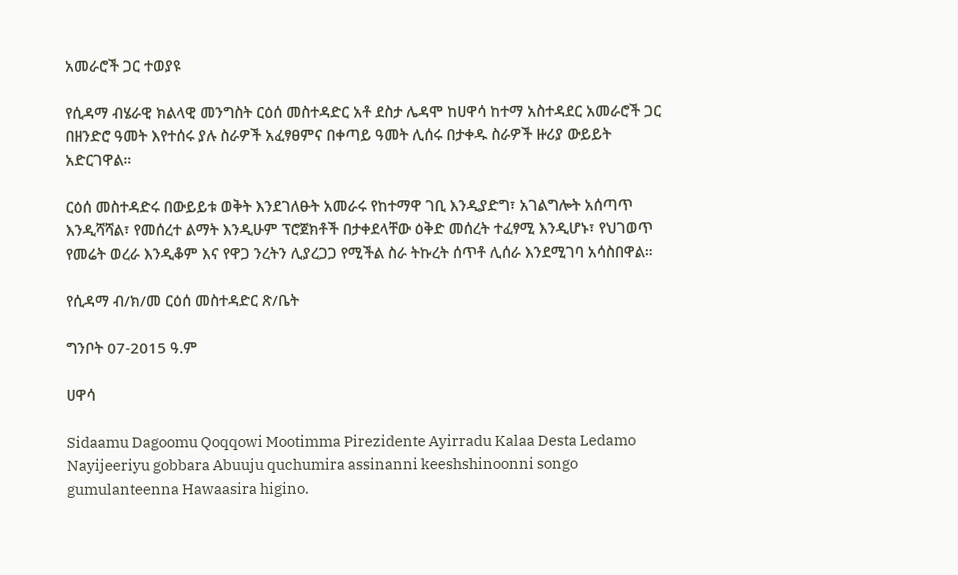አመራሮች ጋር ተወያዩ

የሲዳማ ብሄራዊ ክልላዊ መንግስት ርዕሰ መስተዳድር አቶ ደስታ ሌዳሞ ከሀዋሳ ከተማ አስተዳደር አመራሮች ጋር በዘንድሮ ዓመት እየተሰሩ ያሉ ስራዎች አፈፃፀምና በቀጣይ ዓመት ሊሰሩ በታቀዱ ስራዎች ዙሪያ ውይይት አድርገዋል።

ርዕሰ መስተዳድሩ በውይይቱ ወቅት እንደገለፁት አመራሩ የከተማዋ ገቢ እንዲያድግ፣ አገልግሎት አሰጣጥ እንዲሻሻል፣ የመሰረተ ልማት እንዲሁም ፕሮጀክቶች በታቀደላቸው ዕቅድ መሰረት ተፈፃሚ እንዲሆኑ፣ የህገወጥ የመሬት ወረራ እንዲቆም እና የዋጋ ንረትን ሊያረጋጋ የሚችል ስራ ትኩረት ሰጥቶ ሊሰራ እንደሚገባ አሳስበዋል።

የሲዳማ ብ/ክ/መ ርዕሰ መስተዳድር ጽ/ቤት

ግንቦት 07-2015 ዓ.ም

ሀዋሳ

Sidaamu Dagoomu Qoqqowi Mootimma Pirezidente Ayirradu Kalaa Desta Ledamo Nayijeeriyu gobbara Abuuju quchumira assinanni keeshshinoonni songo gumulanteenna Hawaasira higino.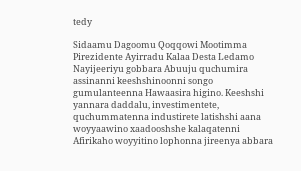tedy

Sidaamu Dagoomu Qoqqowi Mootimma Pirezidente Ayirradu Kalaa Desta Ledamo Nayijeeriyu gobbara Abuuju quchumira assinanni keeshshinoonni songo gumulanteenna Hawaasira higino. Keeshshi yannara daddalu, investimentete, quchummatenna industirete latishshi aana woyyaawino xaadooshshe kalaqatenni Afirikaho woyyitino lophonna jireenya abbara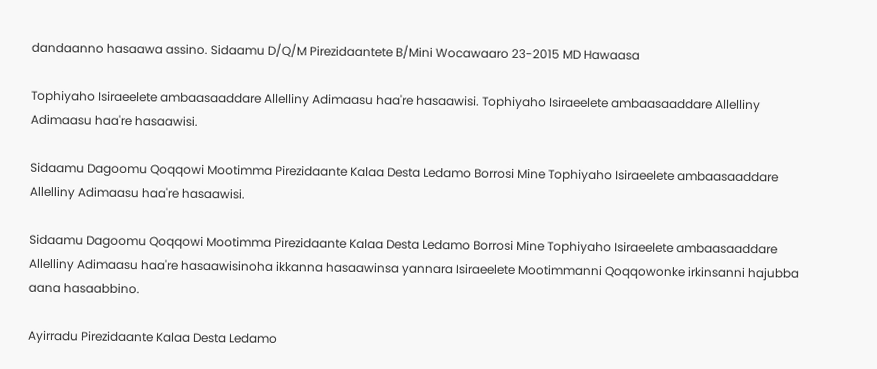dandaanno hasaawa assino. Sidaamu D/Q/M Pirezidaantete B/Mini Wocawaaro 23-2015 MD Hawaasa

Tophiyaho Isiraeelete ambaasaaddare Allelliny Adimaasu haa're hasaawisi. Tophiyaho Isiraeelete ambaasaaddare Allelliny Adimaasu haa're hasaawisi.

Sidaamu Dagoomu Qoqqowi Mootimma Pirezidaante Kalaa Desta Ledamo Borrosi Mine Tophiyaho Isiraeelete ambaasaaddare Allelliny Adimaasu haa're hasaawisi.

Sidaamu Dagoomu Qoqqowi Mootimma Pirezidaante Kalaa Desta Ledamo Borrosi Mine Tophiyaho Isiraeelete ambaasaaddare Allelliny Adimaasu haa're hasaawisinoha ikkanna hasaawinsa yannara Isiraeelete Mootimmanni Qoqqowonke irkinsanni hajubba aana hasaabbino.

Ayirradu Pirezidaante Kalaa Desta Ledamo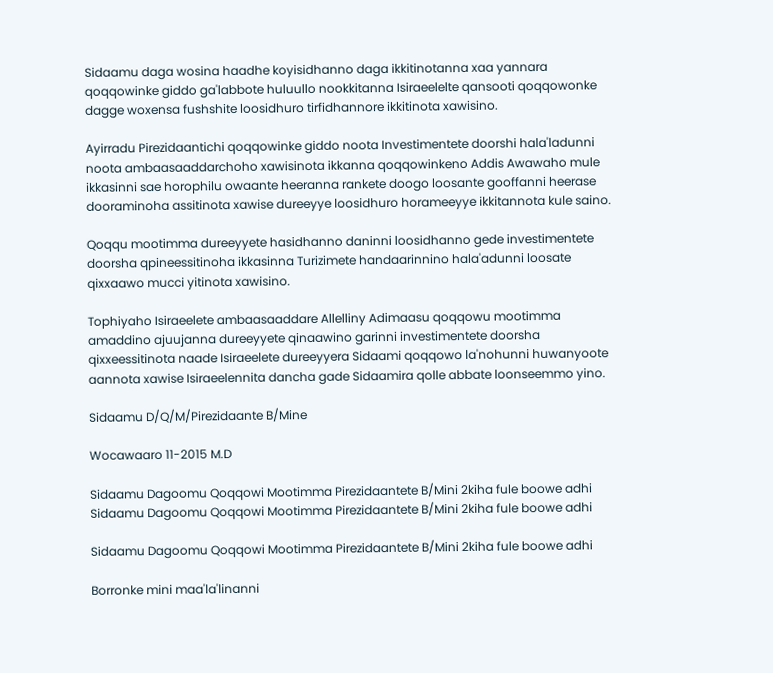Sidaamu daga wosina haadhe koyisidhanno daga ikkitinotanna xaa yannara qoqqowinke giddo ga'labbote huluullo nookkitanna Isiraeelelte qansooti qoqqowonke dagge woxensa fushshite loosidhuro tirfidhannore ikkitinota xawisino.

Ayirradu Pirezidaantichi qoqqowinke giddo noota Investimentete doorshi hala'ladunni noota ambaasaaddarchoho xawisinota ikkanna qoqqowinkeno Addis Awawaho mule ikkasinni sae horophilu owaante heeranna rankete doogo loosante gooffanni heerase dooraminoha assitinota xawise dureeyye loosidhuro horameeyye ikkitannota kule saino.

Qoqqu mootimma dureeyyete hasidhanno daninni loosidhanno gede investimentete doorsha qpineessitinoha ikkasinna Turizimete handaarinnino hala'adunni loosate qixxaawo mucci yitinota xawisino.

Tophiyaho Isiraeelete ambaasaaddare Allelliny Adimaasu qoqqowu mootimma amaddino ajuujanna dureeyyete qinaawino garinni investimentete doorsha qixxeessitinota naade Isiraeelete dureeyyera Sidaami qoqqowo la'nohunni huwanyoote aannota xawise Isiraeelennita dancha gade Sidaamira qolle abbate loonseemmo yino.

Sidaamu D/Q/M/Pirezidaante B/Mine

Wocawaaro 11-2015 M.D

Sidaamu Dagoomu Qoqqowi Mootimma Pirezidaantete B/Mini 2kiha fule boowe adhi Sidaamu Dagoomu Qoqqowi Mootimma Pirezidaantete B/Mini 2kiha fule boowe adhi

Sidaamu Dagoomu Qoqqowi Mootimma Pirezidaantete B/Mini 2kiha fule boowe adhi

Borronke mini maa'la'linanni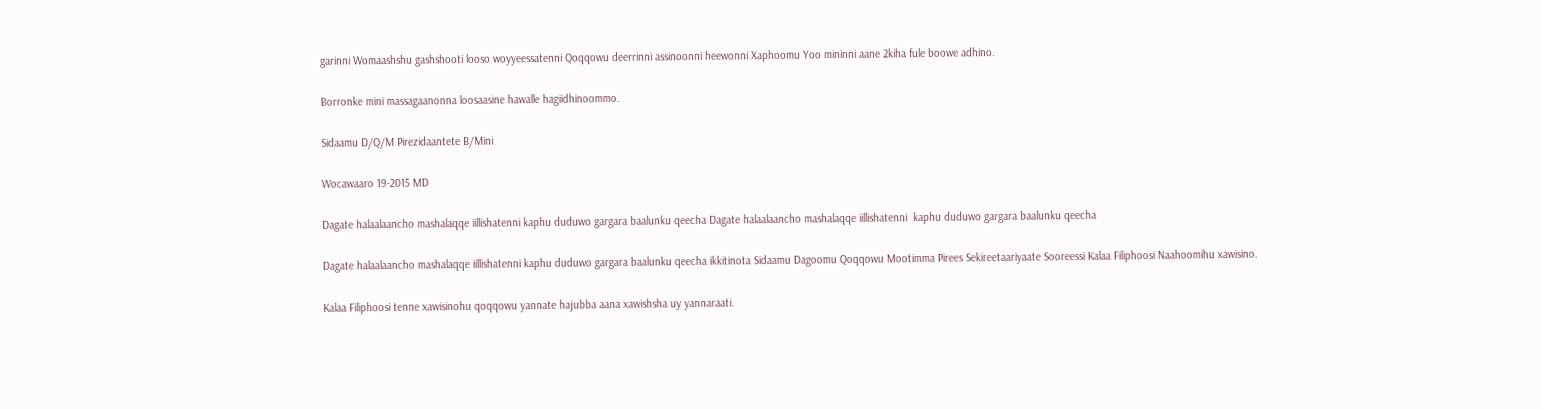garinni Womaashshu gashshooti looso woyyeessatenni Qoqqowu deerrinni assinoonni heewonni Xaphoomu Yoo mininni aane 2kiha fule boowe adhino.

Borronke mini massagaanonna loosaasine hawalle hagiidhinoommo.

Sidaamu D/Q/M Pirezidaantete B/Mini

Wocawaaro 19-2015 MD

Dagate halaalaancho mashalaqqe iillishatenni kaphu duduwo gargara baalunku qeecha Dagate halaalaancho mashalaqqe iillishatenni  kaphu duduwo gargara baalunku qeecha

Dagate halaalaancho mashalaqqe iillishatenni kaphu duduwo gargara baalunku qeecha ikkitinota Sidaamu Dagoomu Qoqqowu Mootimma Pirees Sekireetaariyaate Sooreessi Kalaa Filiphoosi Naahoomihu xawisino.

Kalaa Filiphoosi tenne xawisinohu qoqqowu yannate hajubba aana xawishsha uy yannaraati.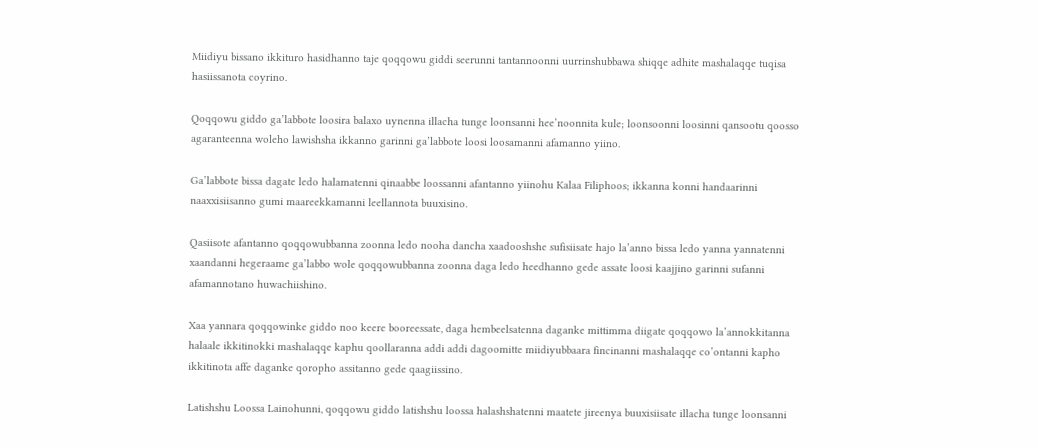Miidiyu bissano ikkituro hasidhanno taje qoqqowu giddi seerunni tantannoonni uurrinshubbawa shiqqe adhite mashalaqqe tuqisa hasiissanota coyrino.

Qoqqowu giddo ga’labbote loosira balaxo uynenna illacha tunge loonsanni hee’noonnita kule; loonsoonni loosinni qansootu qoosso agaranteenna woleho lawishsha ikkanno garinni ga’labbote loosi loosamanni afamanno yiino.

Ga’labbote bissa dagate ledo halamatenni qinaabbe loossanni afantanno yiinohu Kalaa Filiphoos; ikkanna konni handaarinni naaxxisiisanno gumi maareekkamanni leellannota buuxisino.

Qasiisote afantanno qoqqowubbanna zoonna ledo nooha dancha xaadooshshe sufisiisate hajo la’anno bissa ledo yanna yannatenni xaandanni hegeraame ga’labbo wole qoqqowubbanna zoonna daga ledo heedhanno gede assate loosi kaajjino garinni sufanni afamannotano huwachiishino.

Xaa yannara qoqqowinke giddo noo keere booreessate, daga hembeelsatenna daganke mittimma diigate qoqqowo la’annokkitanna halaale ikkitinokki mashalaqqe kaphu qoollaranna addi addi dagoomitte miidiyubbaara fincinanni mashalaqqe co’ontanni kapho ikkitinota affe daganke qoropho assitanno gede qaagiissino.

Latishshu Loossa Lainohunni, qoqqowu giddo latishshu loossa halashshatenni maatete jireenya buuxisiisate illacha tunge loonsanni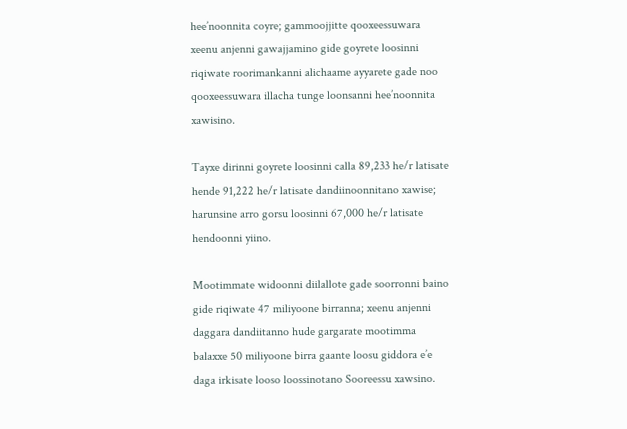hee’noonnita coyre; gammoojjitte qooxeessuwara xeenu anjenni gawajjamino gide goyrete loosinni riqiwate roorimankanni alichaame ayyarete gade noo qooxeessuwara illacha tunge loonsanni hee’noonnita xawisino.

Tayxe dirinni goyrete loosinni calla 89,233 he/r latisate hende 91,222 he/r latisate dandiinoonnitano xawise; harunsine arro gorsu loosinni 67,000 he/r latisate hendoonni yiino.

Mootimmate widoonni diilallote gade soorronni baino gide riqiwate 47 miliyoone birranna; xeenu anjenni daggara dandiitanno hude gargarate mootimma balaxxe 50 miliyoone birra gaante loosu giddora e’e daga irkisate looso loossinotano Sooreessu xawsino.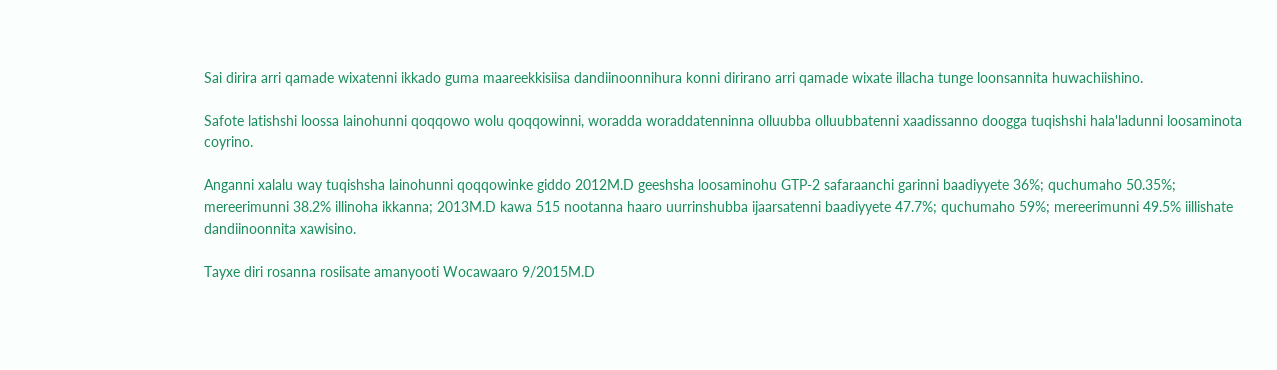Sai dirira arri qamade wixatenni ikkado guma maareekkisiisa dandiinoonnihura konni dirirano arri qamade wixate illacha tunge loonsannita huwachiishino.

Safote latishshi loossa lainohunni qoqqowo wolu qoqqowinni, woradda woraddatenninna olluubba olluubbatenni xaadissanno doogga tuqishshi hala'ladunni loosaminota coyrino.

Anganni xalalu way tuqishsha lainohunni qoqqowinke giddo 2012M.D geeshsha loosaminohu GTP-2 safaraanchi garinni baadiyyete 36%; quchumaho 50.35%; mereerimunni 38.2% illinoha ikkanna; 2013M.D kawa 515 nootanna haaro uurrinshubba ijaarsatenni baadiyyete 47.7%; quchumaho 59%; mereerimunni 49.5% iillishate dandiinoonnita xawisino.

Tayxe diri rosanna rosiisate amanyooti Wocawaaro 9/2015M.D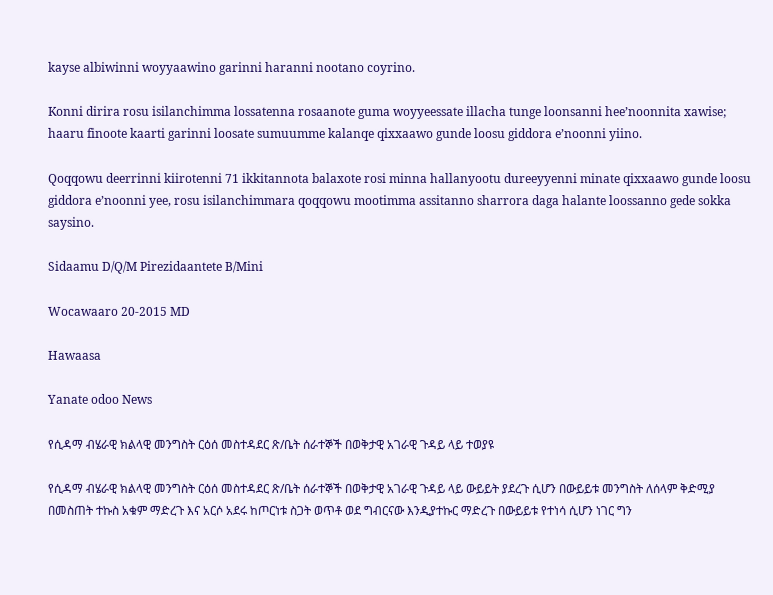kayse albiwinni woyyaawino garinni haranni nootano coyrino.

Konni dirira rosu isilanchimma lossatenna rosaanote guma woyyeessate illacha tunge loonsanni hee’noonnita xawise; haaru finoote kaarti garinni loosate sumuumme kalanqe qixxaawo gunde loosu giddora e’noonni yiino.

Qoqqowu deerrinni kiirotenni 71 ikkitannota balaxote rosi minna hallanyootu dureeyyenni minate qixxaawo gunde loosu giddora e’noonni yee, rosu isilanchimmara qoqqowu mootimma assitanno sharrora daga halante loossanno gede sokka saysino.

Sidaamu D/Q/M Pirezidaantete B/Mini

Wocawaaro 20-2015 MD

Hawaasa

Yanate odoo News

የሲዳማ ብሄራዊ ክልላዊ መንግስት ርዕሰ መስተዳደር ጽ/ቤት ሰራተኞች በወቅታዊ አገራዊ ጉዳይ ላይ ተወያዩ

የሲዳማ ብሄራዊ ክልላዊ መንግስት ርዕሰ መስተዳደር ጽ/ቤት ሰራተኞች በወቅታዊ አገራዊ ጉዳይ ላይ ውይይት ያደረጉ ሲሆን በውይይቱ መንግስት ለሰላም ቅድሚያ በመስጠት ተኩስ አቁም ማድረጉ እና አርሶ አደሩ ከጦርነቱ ስጋት ወጥቶ ወደ ግብርናው እንዲያተኩር ማድረጉ በውይይቱ የተነሳ ሲሆን ነገር ግን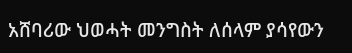አሸባሪው ህወሓት መንግስት ለሰላም ያሳየውን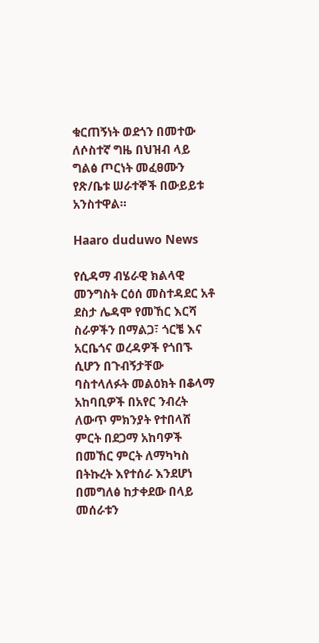ቁርጠኝነት ወደጎን በመተው ለሶስተኛ ግዜ በህዝብ ላይ ግልፅ ጦርነት መፈፀሙን የጽ/ቤቱ ሠራተኞች በውይይቱ አንስተዋል።

Haaro duduwo News

የሲዳማ ብሄራዊ ክልላዊ መንግስት ርዕሰ መስተዳደር አቶ ደስታ ሌዳሞ የመኸር እርሻ ስራዎችን በማልጋ፣ ጎርቼ እና አርቤጎና ወረዳዎች የጎበኙ ሲሆን በጉብኝታቸው ባስተላለፉት መልዕክት በቆላማ አከባቢዎች በአየር ንብረት ለውጥ ምክንያት የተበላሸ ምርት በደጋማ አከባዎች በመኸር ምርት ለማካካስ በትኩረት እየተሰራ እንደሆነ በመግለፅ ከታቀደው በላይ መሰራቱን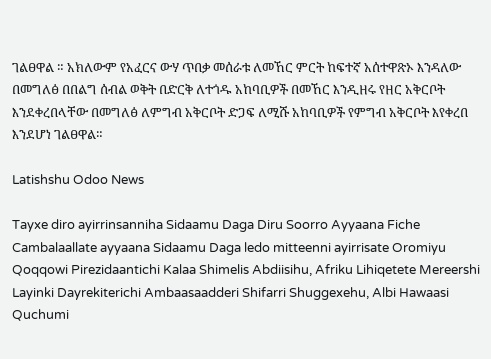ገልፀዋል ። አክለውም የአፈርና ውሃ ጥበቃ መሰራቱ ለመኸር ምርት ከፍተኛ አሰተዋጽኦ እንዳለው በመግለፅ በበልግ ሰብል ወቅት በድርቅ ለተጎዱ አከባቢዎች በመኸር እንዲዘሩ የዘር አቅርቦት እንደቀረበላቸው በመግለፅ ለምግብ አቅርቦት ድጋፍ ለሚሹ አከባቢዎች የምግብ አቅርቦት እየቀረበ እንደሆነ ገልፀዋል።

Latishshu Odoo News

Tayxe diro ayirrinsanniha Sidaamu Daga Diru Soorro Ayyaana Fiche Cambalaallate ayyaana Sidaamu Daga ledo mitteenni ayirrisate Oromiyu Qoqqowi Pirezidaantichi Kalaa Shimelis Abdiisihu, Afriku Lihiqetete Mereershi Layinki Dayrekiterichi Ambaasaadderi Shifarri Shuggexehu, Albi Hawaasi Quchumi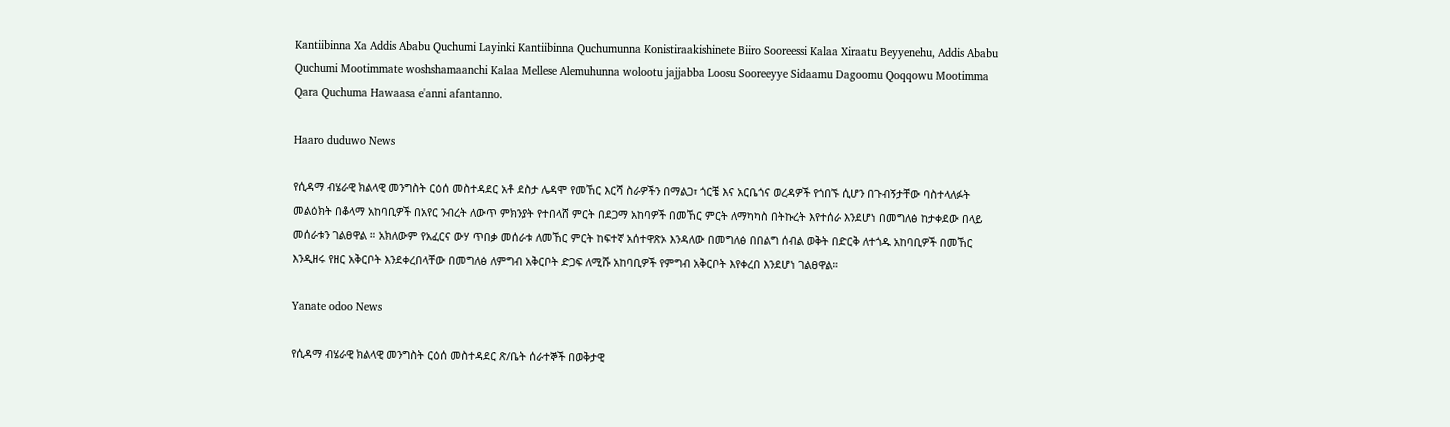Kantiibinna Xa Addis Ababu Quchumi Layinki Kantiibinna Quchumunna Konistiraakishinete Biiro Sooreessi Kalaa Xiraatu Beyyenehu, Addis Ababu Quchumi Mootimmate woshshamaanchi Kalaa Mellese Alemuhunna wolootu jajjabba Loosu Sooreeyye Sidaamu Dagoomu Qoqqowu Mootimma Qara Quchuma Hawaasa e'anni afantanno.

Haaro duduwo News

የሲዳማ ብሄራዊ ክልላዊ መንግስት ርዕሰ መስተዳደር አቶ ደስታ ሌዳሞ የመኸር እርሻ ስራዎችን በማልጋ፣ ጎርቼ እና አርቤጎና ወረዳዎች የጎበኙ ሲሆን በጉብኝታቸው ባስተላለፉት መልዕክት በቆላማ አከባቢዎች በአየር ንብረት ለውጥ ምክንያት የተበላሸ ምርት በደጋማ አከባዎች በመኸር ምርት ለማካካስ በትኩረት እየተሰራ እንደሆነ በመግለፅ ከታቀደው በላይ መሰራቱን ገልፀዋል ። አክለውም የአፈርና ውሃ ጥበቃ መሰራቱ ለመኸር ምርት ከፍተኛ አሰተዋጽኦ እንዳለው በመግለፅ በበልግ ሰብል ወቅት በድርቅ ለተጎዱ አከባቢዎች በመኸር እንዲዘሩ የዘር አቅርቦት እንደቀረበላቸው በመግለፅ ለምግብ አቅርቦት ድጋፍ ለሚሹ አከባቢዎች የምግብ አቅርቦት እየቀረበ እንደሆነ ገልፀዋል።

Yanate odoo News

የሲዳማ ብሄራዊ ክልላዊ መንግስት ርዕሰ መስተዳደር ጽ/ቤት ሰራተኞች በወቅታዊ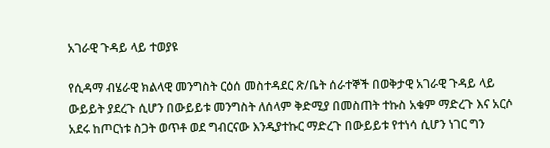አገራዊ ጉዳይ ላይ ተወያዩ

የሲዳማ ብሄራዊ ክልላዊ መንግስት ርዕሰ መስተዳደር ጽ/ቤት ሰራተኞች በወቅታዊ አገራዊ ጉዳይ ላይ ውይይት ያደረጉ ሲሆን በውይይቱ መንግስት ለሰላም ቅድሚያ በመስጠት ተኩስ አቁም ማድረጉ እና አርሶ አደሩ ከጦርነቱ ስጋት ወጥቶ ወደ ግብርናው እንዲያተኩር ማድረጉ በውይይቱ የተነሳ ሲሆን ነገር ግን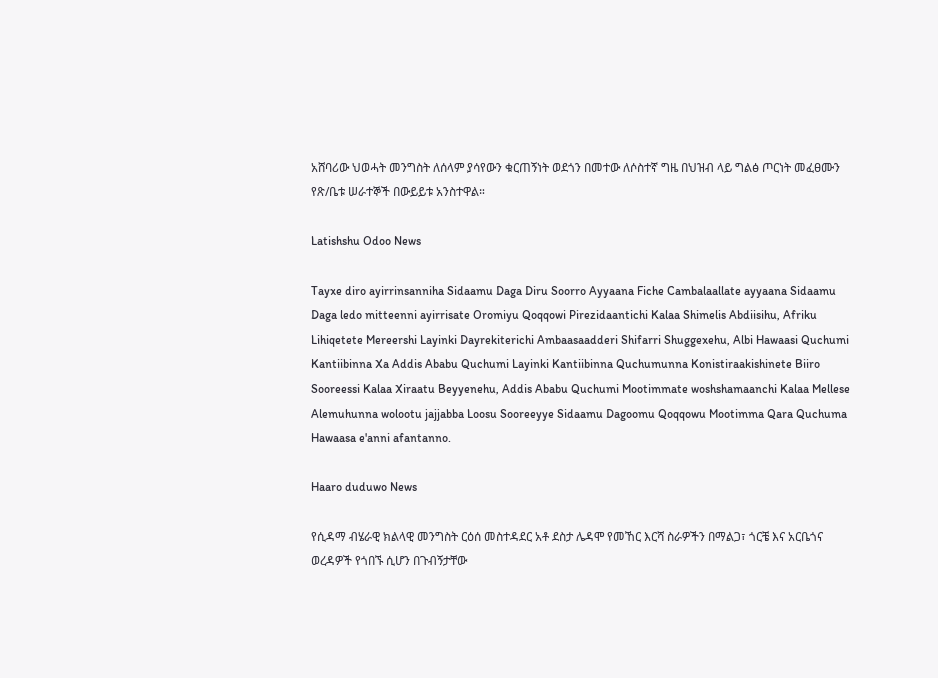አሸባሪው ህወሓት መንግስት ለሰላም ያሳየውን ቁርጠኝነት ወደጎን በመተው ለሶስተኛ ግዜ በህዝብ ላይ ግልፅ ጦርነት መፈፀሙን የጽ/ቤቱ ሠራተኞች በውይይቱ አንስተዋል።

Latishshu Odoo News

Tayxe diro ayirrinsanniha Sidaamu Daga Diru Soorro Ayyaana Fiche Cambalaallate ayyaana Sidaamu Daga ledo mitteenni ayirrisate Oromiyu Qoqqowi Pirezidaantichi Kalaa Shimelis Abdiisihu, Afriku Lihiqetete Mereershi Layinki Dayrekiterichi Ambaasaadderi Shifarri Shuggexehu, Albi Hawaasi Quchumi Kantiibinna Xa Addis Ababu Quchumi Layinki Kantiibinna Quchumunna Konistiraakishinete Biiro Sooreessi Kalaa Xiraatu Beyyenehu, Addis Ababu Quchumi Mootimmate woshshamaanchi Kalaa Mellese Alemuhunna wolootu jajjabba Loosu Sooreeyye Sidaamu Dagoomu Qoqqowu Mootimma Qara Quchuma Hawaasa e'anni afantanno.

Haaro duduwo News

የሲዳማ ብሄራዊ ክልላዊ መንግስት ርዕሰ መስተዳደር አቶ ደስታ ሌዳሞ የመኸር እርሻ ስራዎችን በማልጋ፣ ጎርቼ እና አርቤጎና ወረዳዎች የጎበኙ ሲሆን በጉብኝታቸው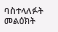ባስተላለፉት መልዕክት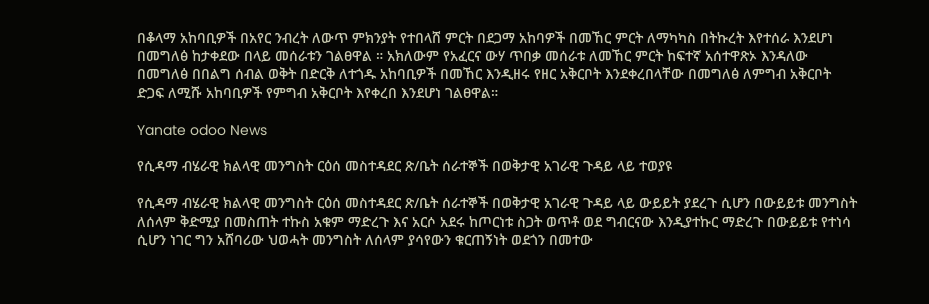በቆላማ አከባቢዎች በአየር ንብረት ለውጥ ምክንያት የተበላሸ ምርት በደጋማ አከባዎች በመኸር ምርት ለማካካስ በትኩረት እየተሰራ እንደሆነ በመግለፅ ከታቀደው በላይ መሰራቱን ገልፀዋል ። አክለውም የአፈርና ውሃ ጥበቃ መሰራቱ ለመኸር ምርት ከፍተኛ አሰተዋጽኦ እንዳለው በመግለፅ በበልግ ሰብል ወቅት በድርቅ ለተጎዱ አከባቢዎች በመኸር እንዲዘሩ የዘር አቅርቦት እንደቀረበላቸው በመግለፅ ለምግብ አቅርቦት ድጋፍ ለሚሹ አከባቢዎች የምግብ አቅርቦት እየቀረበ እንደሆነ ገልፀዋል።

Yanate odoo News

የሲዳማ ብሄራዊ ክልላዊ መንግስት ርዕሰ መስተዳደር ጽ/ቤት ሰራተኞች በወቅታዊ አገራዊ ጉዳይ ላይ ተወያዩ

የሲዳማ ብሄራዊ ክልላዊ መንግስት ርዕሰ መስተዳደር ጽ/ቤት ሰራተኞች በወቅታዊ አገራዊ ጉዳይ ላይ ውይይት ያደረጉ ሲሆን በውይይቱ መንግስት ለሰላም ቅድሚያ በመስጠት ተኩስ አቁም ማድረጉ እና አርሶ አደሩ ከጦርነቱ ስጋት ወጥቶ ወደ ግብርናው እንዲያተኩር ማድረጉ በውይይቱ የተነሳ ሲሆን ነገር ግን አሸባሪው ህወሓት መንግስት ለሰላም ያሳየውን ቁርጠኝነት ወደጎን በመተው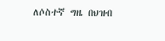ለሶስተኛ ግዜ በህዝብ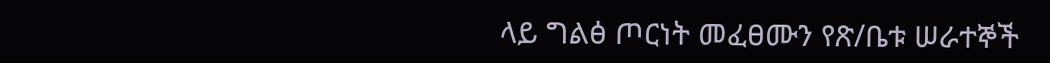ላይ ግልፅ ጦርነት መፈፀሙን የጽ/ቤቱ ሠራተኞች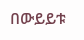በውይይቱ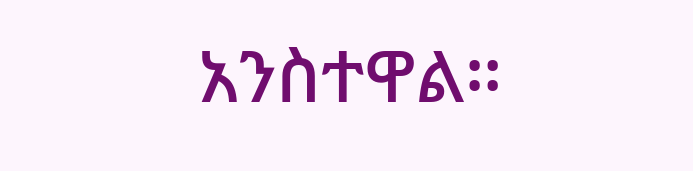አንስተዋል።